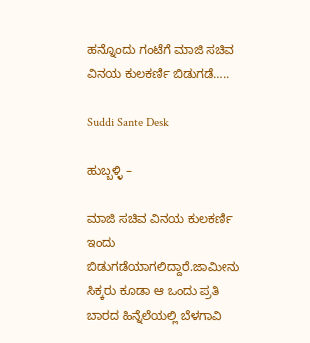ಹನ್ನೊಂದು ಗಂಟೆಗೆ ಮಾಜಿ ಸಚಿವ ವಿನಯ ಕುಲಕರ್ಣಿ ಬಿಡುಗಡೆ…..

Suddi Sante Desk

ಹುಬ್ಬಳ್ಳಿ –

ಮಾಜಿ ಸಚಿವ ವಿನಯ ಕುಲಕರ್ಣಿ ಇಂದು ಬಿಡುಗಡೆಯಾಗಲಿದ್ದಾರೆ.ಜಾಮೀನು ಸಿಕ್ಕರು ಕೂಡಾ ಆ ಒಂದು ಪ್ರತಿ ಬಾರದ ಹಿನ್ನೆಲೆಯಲ್ಲಿ ಬೆಳಗಾವಿ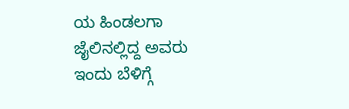ಯ ಹಿಂಡಲಗಾ ಜೈಲಿನಲ್ಲಿದ್ದ ಅವರು ಇಂದು ಬೆಳಿಗ್ಗೆ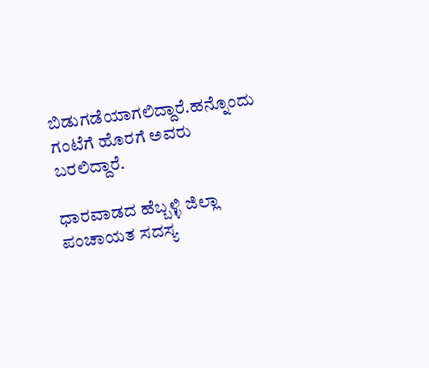ಬಿಡುಗಡೆಯಾಗಲಿದ್ದಾರೆ.ಹನ್ನೊಂದು ಗಂಟೆಗೆ ಹೊರಗೆ ಅವರು ಬರಲಿದ್ದಾರೆ.

ಧಾರವಾಡದ ಹೆಬ್ಬಳ್ಳಿ ಜಿಲ್ಲಾ ಪಂಚಾಯತ ಸದಸ್ಯ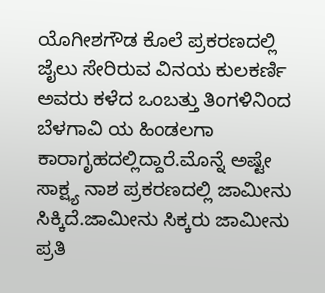ಯೊಗೀಶಗೌಡ ಕೊಲೆ ಪ್ರಕರಣದಲ್ಲಿ ಜೈಲು ಸೇರಿರುವ ವಿನಯ ಕುಲಕರ್ಣಿ ಅವರು ಕಳೆದ ಒಂಬತ್ತು ತಿಂಗಳಿನಿಂದ ಬೆಳಗಾವಿ ಯ ಹಿಂಡಲಗಾ ಕಾರಾಗೃಹದಲ್ಲಿದ್ದಾರೆ.ಮೊನ್ನೆ ಅಷ್ಟೇ ಸಾಕ್ಷ್ಯ ನಾಶ ಪ್ರಕರಣದಲ್ಲಿ ಜಾಮೀನು ಸಿಕ್ಕಿದೆ.ಜಾಮೀನು ಸಿಕ್ಕರು ಜಾಮೀನು ಪ್ರತಿ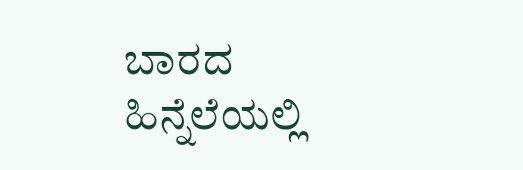ಬಾರದ ಹಿನ್ನೆಲೆಯಲ್ಲಿ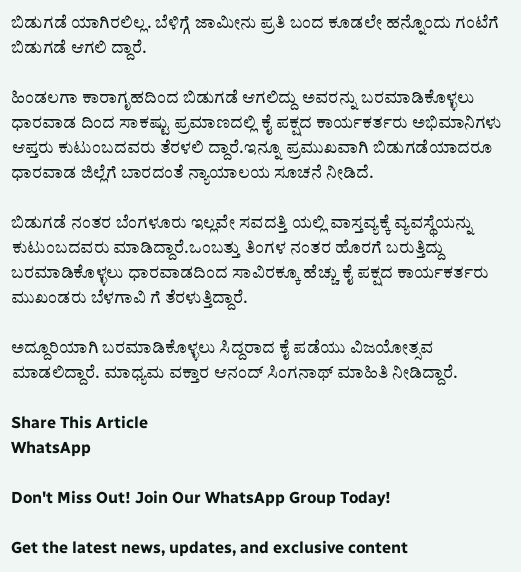ಬಿಡುಗಡೆ ಯಾಗಿರಲಿಲ್ಲ. ಬೆಳಿಗ್ಗೆ ಜಾಮೀನು ಪ್ರತಿ ಬಂದ ಕೂಡಲೇ ಹನ್ನೊಂದು ಗಂಟೆಗೆ ಬಿಡುಗಡೆ ಆಗಲಿ ದ್ದಾರೆ.

ಹಿಂಡಲಗಾ ಕಾರಾಗೃಹದಿಂದ ಬಿಡುಗಡೆ ಆಗಲಿದ್ದು ಅವರನ್ನು ಬರಮಾಡಿಕೊಳ್ಳಲು ಧಾರವಾಡ ದಿಂದ ಸಾಕಷ್ಟು ಪ್ರಮಾಣದಲ್ಲಿ ಕೈ ಪಕ್ಷದ ಕಾರ್ಯಕರ್ತರು ಅಭಿಮಾನಿಗಳು ಆಪ್ತರು ಕುಟುಂಬದವರು ತೆರಳಲಿ ದ್ದಾರೆ.ಇನ್ನೂ ಪ್ರಮುಖವಾಗಿ ಬಿಡುಗಡೆಯಾದರೂ ಧಾರವಾಡ ಜಿಲ್ಲೆಗೆ ಬಾರದಂತೆ ನ್ಯಾಯಾಲಯ ಸೂಚನೆ ನೀಡಿದೆ.

ಬಿಡುಗಡೆ ನಂತರ ಬೆಂಗಳೂರು ಇಲ್ಲವೇ ಸವದತ್ತಿ ಯಲ್ಲಿ ವಾಸ್ತವ್ಯಕ್ಕೆ ವ್ಯವಸ್ಥೆಯನ್ನು ಕುಟುಂಬದವರು ಮಾಡಿದ್ದಾರೆ.ಒಂಬತ್ತು ತಿಂಗಳ ನಂತರ ಹೊರಗೆ ಬರುತ್ತಿದ್ದು ಬರಮಾಡಿಕೊಳ್ಳಲು ಧಾರವಾಡದಿಂದ ಸಾವಿರಕ್ಕೂ ಹೆಚ್ಚು ಕೈ ಪಕ್ಷದ ಕಾರ್ಯಕರ್ತರು ಮುಖಂಡರು ಬೆಳಗಾವಿ ಗೆ ತೆರಳುತ್ತಿದ್ದಾರೆ.

ಅದ್ದೂರಿಯಾಗಿ ಬರಮಾಡಿಕೊಳ್ಳಲು ಸಿದ್ದರಾದ ಕೈ ಪಡೆಯು ವಿಜಯೋತ್ಸವ ಮಾಡಲಿದ್ದಾರೆ. ಮಾಧ್ಯಮ ವಕ್ತಾರ ಆನಂದ್ ಸಿಂಗನಾಥ್ ಮಾಹಿತಿ ನೀಡಿದ್ದಾರೆ.

Share This Article
WhatsApp

Don't Miss Out! Join Our WhatsApp Group Today!

Get the latest news, updates, and exclusive content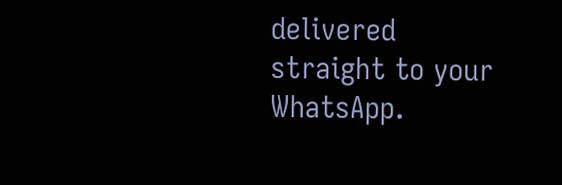delivered straight to your WhatsApp.